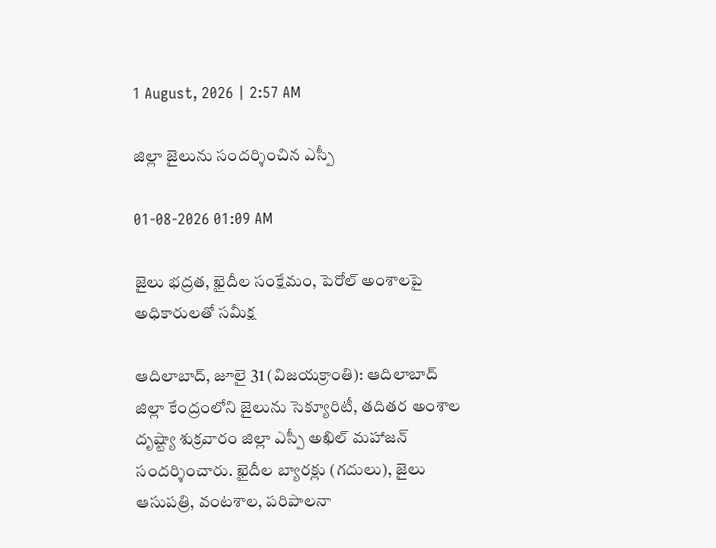1 August, 2026 | 2:57 AM

జిల్లా జైలును సందర్శించిన ఎస్పీ

01-08-2026 01:09 AM

జైలు భద్రత, ఖైదీల సంక్షేమం, పెరోల్ అంశాలపై అధికారులతో సమీక్ష

ఆదిలాబాద్, జూలై 31 (విజయక్రాంతి): ఆదిలాబాద్ జిల్లా కేంద్రంలోని జైలును సెక్యూరిటీ, తదితర అంశాల దృష్ట్యా శుక్రవారం జిల్లా ఎస్పీ అఖిల్ మహాజన్ సందర్శించారు. ఖైదీల బ్యారక్లు (గదులు), జైలు ఆసుపత్రి, వంటశాల, పరిపాలనా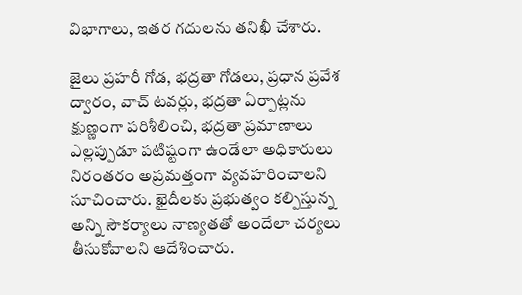విభాగాలు, ఇతర గదులను తనిఖీ చేశారు.

జైలు ప్రహరీ గోడ, భద్రతా గోడలు, ప్రధాన ప్రవేశ ద్వారం, వాచ్ టవర్లు, భద్రతా ఏర్పాట్లను క్షుణ్ణంగా పరిశీలించి, భద్రతా ప్రమాణాలు ఎల్లప్పుడూ పటిష్టంగా ఉండేలా అధికారులు నిరంతరం అప్రమత్తంగా వ్యవహరించాలని సూచించారు. ఖైదీలకు ప్రభుత్వం కల్పిస్తున్న అన్ని సౌకర్యాలు నాణ్యతతో అందేలా చర్యలు తీసుకోవాలని ఆదేశించారు.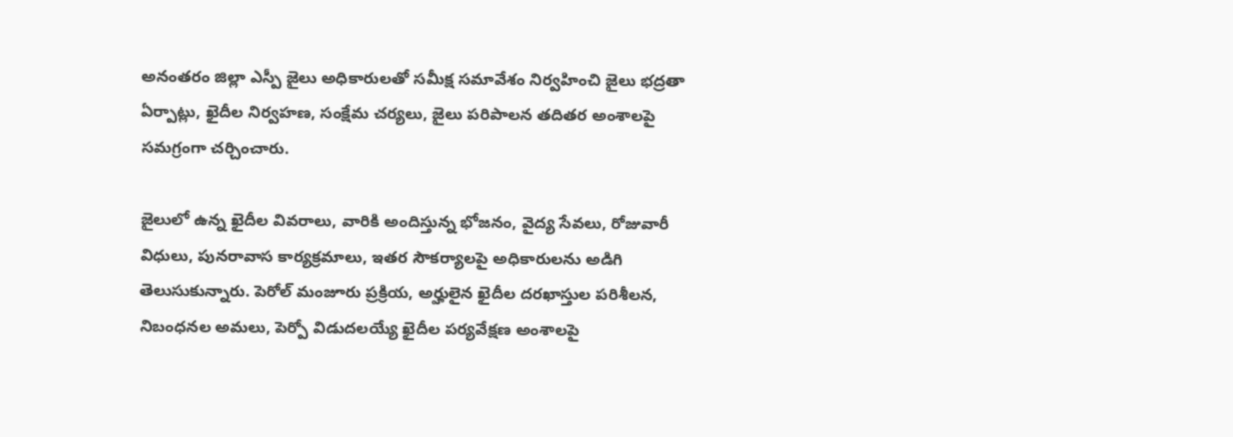అనంతరం జిల్లా ఎస్పీ జైలు అధికారులతో సమీక్ష సమావేశం నిర్వహించి జైలు భద్రతా ఏర్పాట్లు, ఖైదీల నిర్వహణ, సంక్షేమ చర్యలు, జైలు పరిపాలన తదితర అంశాలపై సమగ్రంగా చర్చించారు.

జైలులో ఉన్న ఖైదీల వివరాలు, వారికి అందిస్తున్న భోజనం, వైద్య సేవలు, రోజువారీ విధులు, పునరావాస కార్యక్రమాలు, ఇతర సౌకర్యాలపై అధికారులను అడిగి తెలుసుకున్నారు. పెరోల్ మంజూరు ప్రక్రియ, అర్హులైన ఖైదీల దరఖాస్తుల పరిశీలన, నిబంధనల అమలు, పెర్పో విడుదలయ్యే ఖైదీల పర్యవేక్షణ అంశాలపై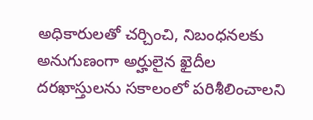అధికారులతో చర్చించి, నిబంధనలకు అనుగుణంగా అర్హులైన ఖైదీల దరఖాస్తులను సకాలంలో పరిశీలించాలని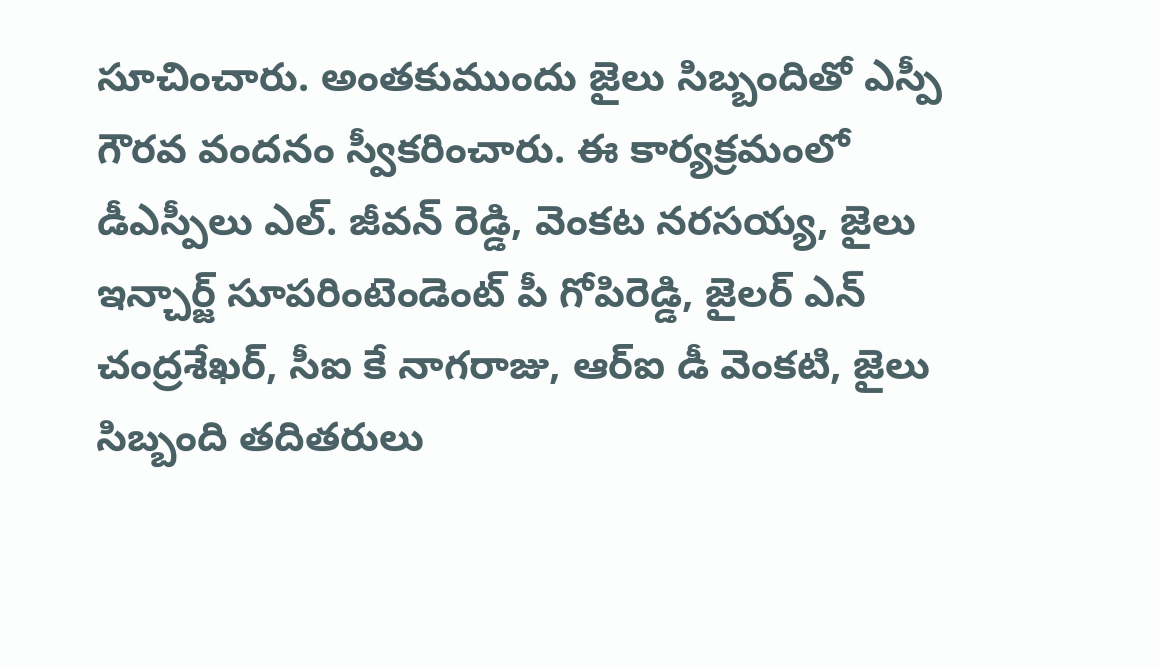సూచించారు. అంతకుముందు జైలు సిబ్బందితో ఎస్పీ గౌరవ వందనం స్వీకరించారు. ఈ కార్యక్రమంలో డీఎస్పీలు ఎల్. జీవన్ రెడ్డి, వెంకట నరసయ్య, జైలు ఇన్చార్జ్ సూపరింటెండెంట్ పీ గోపిరెడ్డి, జైలర్ ఎన్ చంద్రశేఖర్, సీఐ కే నాగరాజు, ఆర్‌ఐ డీ వెంకటి, జైలు సిబ్బంది తదితరులు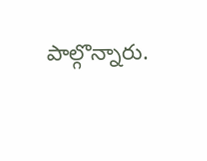పాల్గొన్నారు.